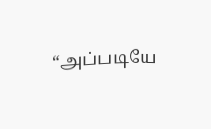“அப்படியே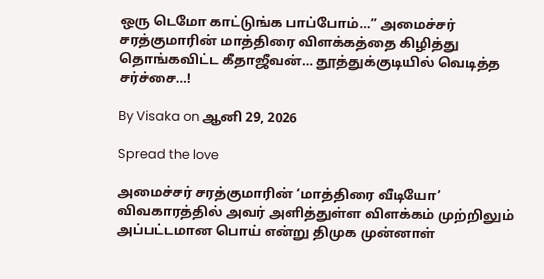ஒரு டெமோ காட்டுங்க பாப்போம்…” அமைச்சர் சரத்குமாரின் மாத்திரை விளக்கத்தை கிழித்து தொங்கவிட்ட கீதாஜீவன்… தூத்துக்குடியில் வெடித்த சர்ச்சை…!

By Visaka on ஆனி 29, 2026

Spread the love

அமைச்சர் சரத்குமாரின் ‘மாத்திரை வீடியோ’ விவகாரத்தில் அவர் அளித்துள்ள விளக்கம் முற்றிலும் அப்பட்டமான பொய் என்று திமுக முன்னாள்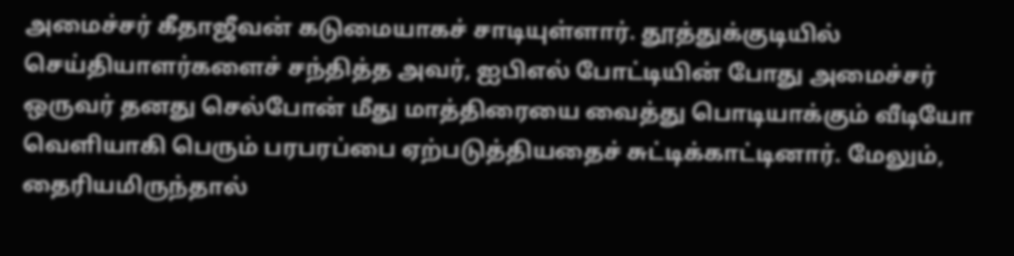அமைச்சர் கீதாஜீவன் கடுமையாகச் சாடியுள்ளார். தூத்துக்குடியில் செய்தியாளர்களைச் சந்தித்த அவர், ஐபிஎல் போட்டியின் போது அமைச்சர் ஒருவர் தனது செல்போன் மீது மாத்திரையை வைத்து பொடியாக்கும் வீடியோ வெளியாகி பெரும் பரபரப்பை ஏற்படுத்தியதைச் சுட்டிக்காட்டினார். மேலும், தைரியமிருந்தால்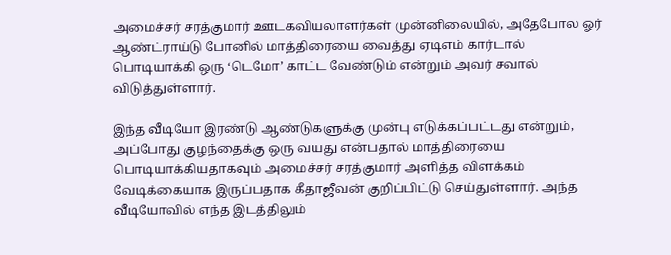அமைச்சர் சரத்குமார் ஊடகவியலாளர்கள் முன்னிலையில், அதேபோல ஓர் ஆண்ட்ராய்டு போனில் மாத்திரையை வைத்து ஏடிஎம் கார்டால் பொடியாக்கி ஒரு ‘டெமோ’ காட்ட வேண்டும் என்றும் அவர் சவால் விடுத்துள்ளார்.

இந்த வீடியோ இரண்டு ஆண்டுகளுக்கு முன்பு எடுக்கப்பட்டது என்றும், அப்போது குழந்தைக்கு ஒரு வயது என்பதால் மாத்திரையை பொடியாக்கியதாகவும் அமைச்சர் சரத்குமார் அளித்த விளக்கம் வேடிக்கையாக இருப்பதாக கீதாஜீவன் குறிப்பிட்டு செய்துள்ளார். அந்த வீடியோவில் எந்த இடத்திலும்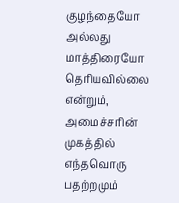குழந்தையோ அல்லது மாத்திரையோ தெரியவில்லை என்றும், அமைச்சரின் முகத்தில் எந்தவொரு பதற்றமும்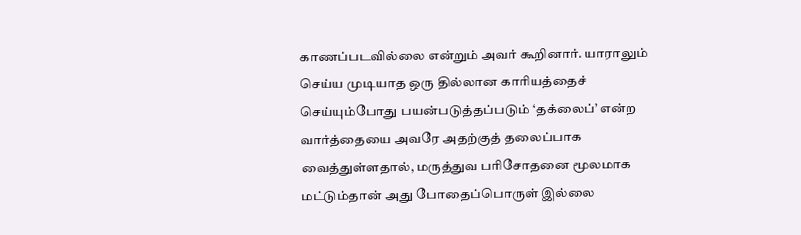காணப்படவில்லை என்றும் அவர் கூறினார். யாராலும் செய்ய முடியாத ஒரு தில்லான காரியத்தைச் செய்யும்போது பயன்படுத்தப்படும் ‘தக்லைப்’ என்ற வார்த்தையை அவரே அதற்குத் தலைப்பாக வைத்துள்ளதால், மருத்துவ பரிசோதனை மூலமாக மட்டும்தான் அது போதைப்பொருள் இல்லை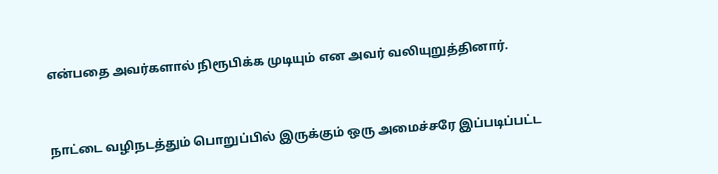என்பதை அவர்களால் நிரூபிக்க முடியும் என அவர் வலியுறுத்தினார்.



நாட்டை வழிநடத்தும் பொறுப்பில் இருக்கும் ஒரு அமைச்சரே இப்படிப்பட்ட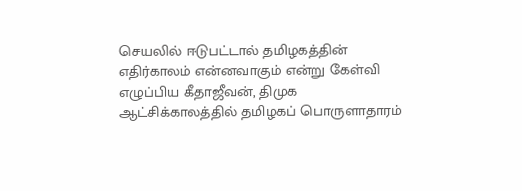செயலில் ஈடுபட்டால் தமிழகத்தின் எதிர்காலம் என்னவாகும் என்று கேள்வி எழுப்பிய கீதாஜீவன், திமுக ஆட்சிக்காலத்தில் தமிழகப் பொருளாதாரம்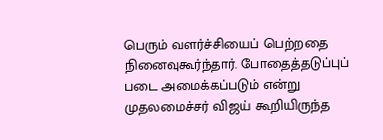பெரும் வளர்ச்சியைப் பெற்றதை நினைவுகூர்ந்தார். போதைத்தடுப்புப் படை அமைக்கப்படும் என்று முதலமைச்சர் விஜய் கூறியிருந்த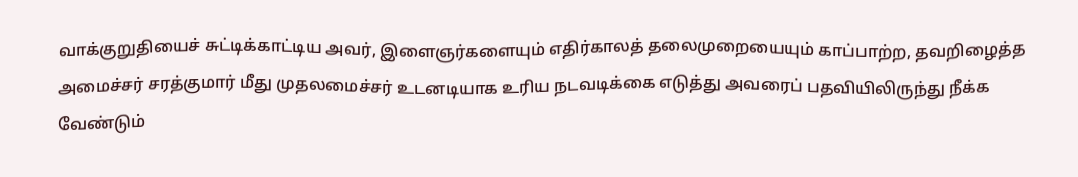வாக்குறுதியைச் சுட்டிக்காட்டிய அவர், இளைஞர்களையும் எதிர்காலத் தலைமுறையையும் காப்பாற்ற, தவறிழைத்த அமைச்சர் சரத்குமார் மீது முதலமைச்சர் உடனடியாக உரிய நடவடிக்கை எடுத்து அவரைப் பதவியிலிருந்து நீக்க வேண்டும்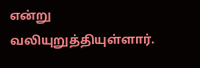என்று வலியுறுத்தியுள்ளார்.